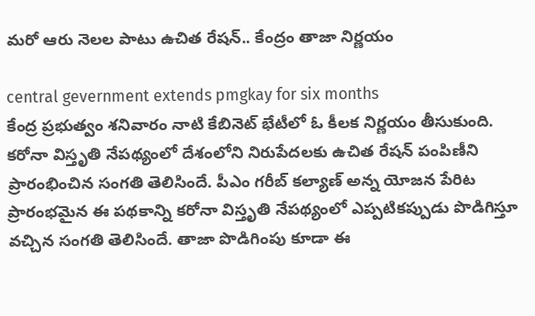మ‌రో ఆరు నెల‌ల పాటు ఉచిత రేష‌న్.. కేంద్రం తాజా నిర్ణయం

central gevernment extends pmgkay for six months
కేంద్ర ప్ర‌భుత్వం శ‌నివారం నాటి కేబినెట్ భేటీలో ఓ కీల‌క నిర్ణ‌యం తీసుకుంది. క‌రోనా విస్తృతి నేప‌థ్యంలో దేశంలోని నిరుపేద‌ల‌కు ఉచిత రేష‌న్ పంపిణీని ప్రారంభించిన సంగ‌తి తెలిసిందే. పీఎం గరీబ్ క‌ల్యాణ్ అన్న యోజ‌న పేరిట ప్రారంభ‌మైన ఈ ప‌థ‌కాన్ని క‌రోనా విస్తృతి నేప‌థ్యంలో ఎప్ప‌టికప్పుడు పొడిగిస్తూ వ‌చ్చిన సంగ‌తి తెలిసిందే. తాజా పొడిగింపు కూడా ఈ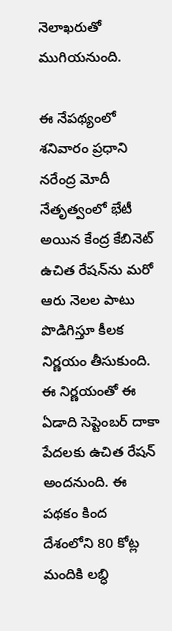నెలాఖ‌రుతో ముగియ‌నుంది.

ఈ నేప‌థ్యంలో శ‌నివారం ప్ర‌ధాని న‌రేంద్ర మోదీ నేతృత్వంలో భేటీ అయిన కేంద్ర కేబినెట్ ఉచిత రేష‌న్‌ను మ‌రో ఆరు నెల‌ల పాటు పొడిగిస్తూ కీల‌క నిర్ణ‌యం తీసుకుంది. ఈ నిర్ణ‌యంతో ఈ ఏడాది సెప్టెంబ‌ర్ దాకా పేద‌ల‌కు ఉచిత రేష‌న్ అంద‌నుంది. ఈ ప‌థ‌కం కింద దేశంలోని 80 కోట్ల మందికి ల‌బ్ధి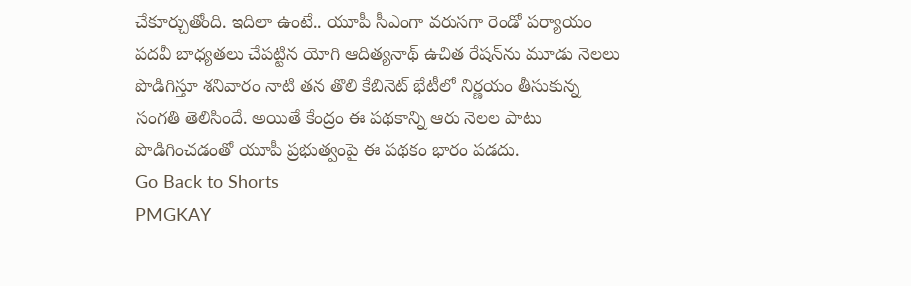చేకూర్చుతోంది. ఇదిలా ఉంటే.. యూపీ సీఎంగా వ‌రుస‌గా రెండో ప‌ర్యాయం ప‌దవీ బాధ్య‌త‌లు చేప‌ట్టిన యోగి ఆదిత్య‌నాథ్ ఉచిత రేష‌న్‌ను మూడు నెల‌లు పొడిగిస్తూ శ‌నివారం నాటి త‌న తొలి కేబినెట్ భేటీలో నిర్ణ‌యం తీసుకున్న సంగ‌తి తెలిసిందే. అయితే కేంద్రం ఈ ప‌థ‌కాన్ని ఆరు నెల‌ల పాటు పొడిగించ‌డంతో యూపీ ప్ర‌భుత్వంపై ఈ ప‌థ‌కం భారం ప‌డ‌దు.
Go Back to Shorts
PMGKAY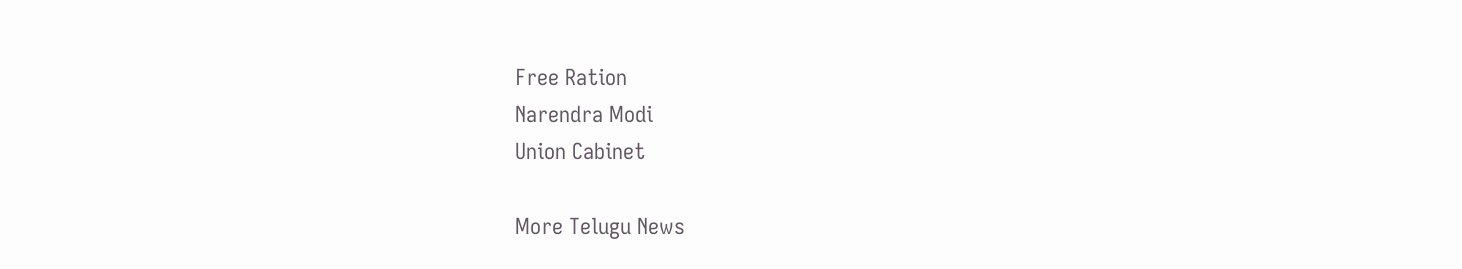Free Ration
Narendra Modi
Union Cabinet

More Telugu News